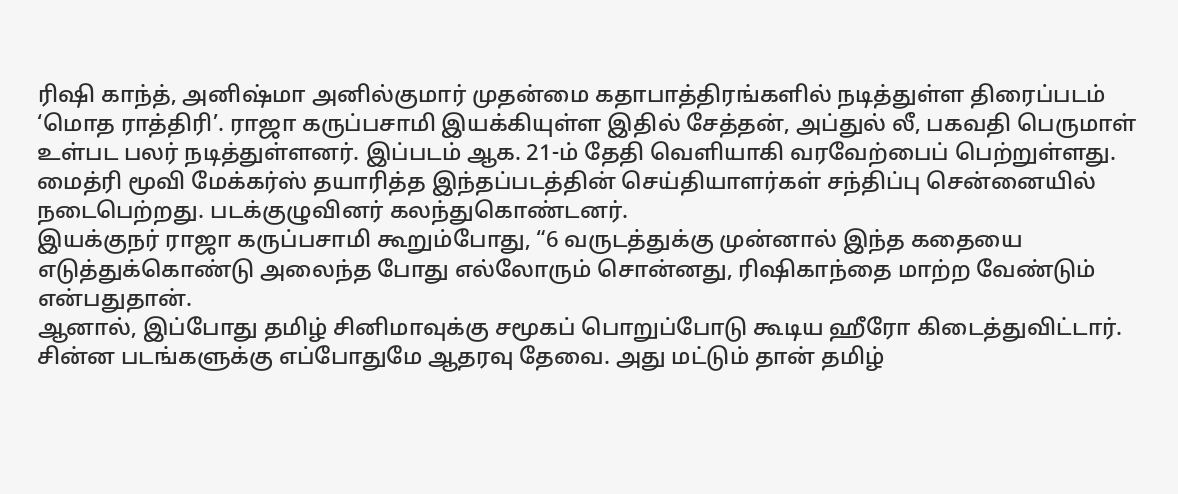ரிஷி காந்த், அனிஷ்மா அனில்குமார் முதன்மை கதாபாத்திரங்களில் நடித்துள்ள திரைப்படம் ‘மொத ராத்திரி’. ராஜா கருப்பசாமி இயக்கியுள்ள இதில் சேத்தன், அப்துல் லீ, பகவதி பெருமாள் உள்பட பலர் நடித்துள்ளனர். இப்படம் ஆக. 21-ம் தேதி வெளியாகி வரவேற்பைப் பெற்றுள்ளது. மைத்ரி மூவி மேக்கர்ஸ் தயாரித்த இந்தப்படத்தின் செய்தியாளர்கள் சந்திப்பு சென்னையில் நடைபெற்றது. படக்குழுவினர் கலந்துகொண்டனர்.
இயக்குநர் ராஜா கருப்பசாமி கூறும்போது, “6 வருடத்துக்கு முன்னால் இந்த கதையை எடுத்துக்கொண்டு அலைந்த போது எல்லோரும் சொன்னது, ரிஷிகாந்தை மாற்ற வேண்டும் என்பதுதான்.
ஆனால், இப்போது தமிழ் சினிமாவுக்கு சமூகப் பொறுப்போடு கூடிய ஹீரோ கிடைத்துவிட்டார். சின்ன படங்களுக்கு எப்போதுமே ஆதரவு தேவை. அது மட்டும் தான் தமிழ்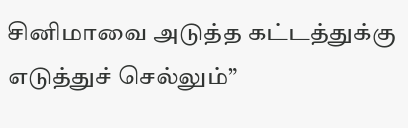சினிமாவை அடுத்த கட்டத்துக்கு எடுத்துச் செல்லும்”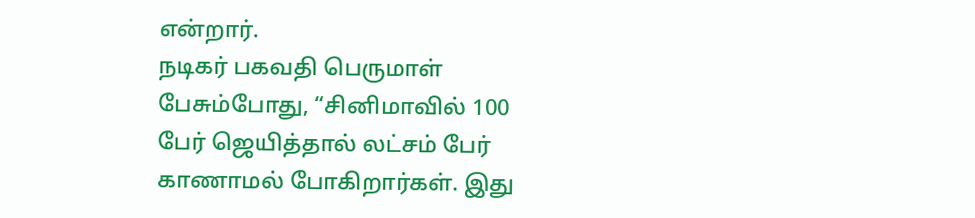என்றார்.
நடிகர் பகவதி பெருமாள் பேசும்போது, “சினிமாவில் 100 பேர் ஜெயித்தால் லட்சம் பேர் காணாமல் போகிறார்கள். இது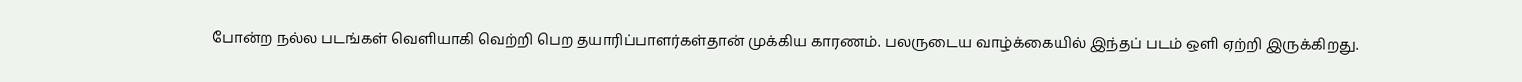போன்ற நல்ல படங்கள் வெளியாகி வெற்றி பெற தயாரிப்பாளர்கள்தான் முக்கிய காரணம். பலருடைய வாழ்க்கையில் இந்தப் படம் ஒளி ஏற்றி இருக்கிறது.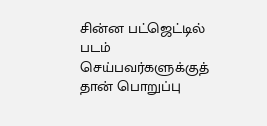சின்ன பட்ஜெட்டில் படம் செய்பவர்களுக்குத் தான் பொறுப்பு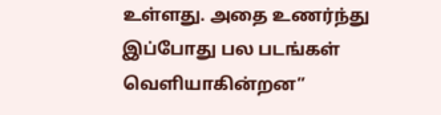உள்ளது. அதை உணர்ந்து இப்போது பல படங்கள் வெளியாகின்றன”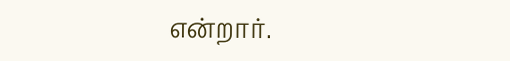என்றார்.